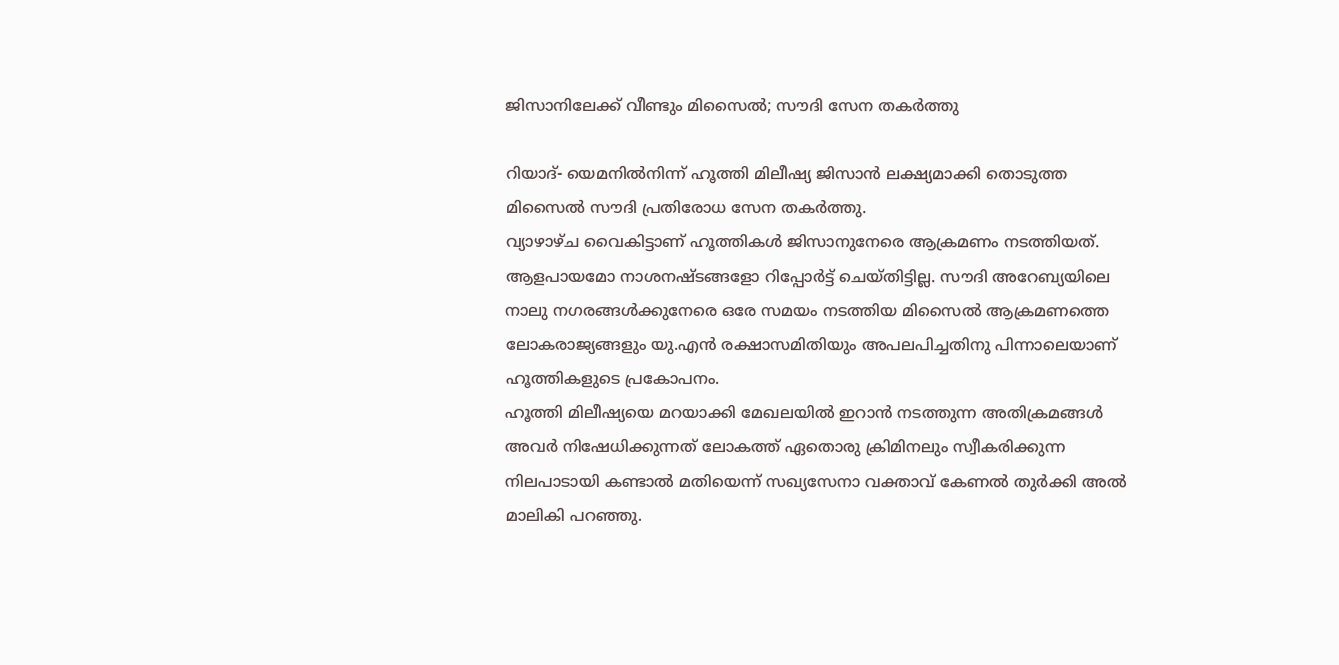ജിസാനിലേക്ക് വീണ്ടും മിസൈല്‍; സൗദി സേന തകര്‍ത്തു

റിയാദ്- യെമനില്‍നിന്ന് ഹൂത്തി മിലീഷ്യ ജിസാന്‍ ലക്ഷ്യമാക്കി തൊടുത്ത മിസൈല്‍ സൗദി പ്രതിരോധ സേന തകര്‍ത്തു.
വ്യാഴാഴ്ച വൈകിട്ടാണ് ഹൂത്തികള്‍ ജിസാനുനേരെ ആക്രമണം നടത്തിയത്. ആളപായമോ നാശനഷ്ടങ്ങളോ റിപ്പോര്‍ട്ട് ചെയ്തിട്ടില്ല. സൗദി അറേബ്യയിലെ നാലു നഗരങ്ങള്‍ക്കുനേരെ ഒരേ സമയം നടത്തിയ മിസൈല്‍ ആക്രമണത്തെ ലോകരാജ്യങ്ങളും യു.എന്‍ രക്ഷാസമിതിയും അപലപിച്ചതിനു പിന്നാലെയാണ് ഹൂത്തികളുടെ പ്രകോപനം.
ഹൂത്തി മിലീഷ്യയെ മറയാക്കി മേഖലയില്‍ ഇറാന്‍ നടത്തുന്ന അതിക്രമങ്ങള്‍ അവര്‍ നിഷേധിക്കുന്നത് ലോകത്ത് ഏതൊരു ക്രിമിനലും സ്വീകരിക്കുന്ന നിലപാടായി കണ്ടാല്‍ മതിയെന്ന് സഖ്യസേനാ വക്താവ് കേണല്‍ തുര്‍ക്കി അല്‍ മാലികി പറഞ്ഞു.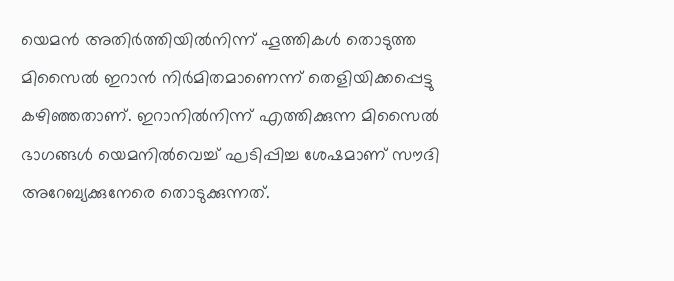യെമന്‍ അതിര്‍ത്തിയില്‍നിന്ന് ഹൂത്തികള്‍ തൊടുത്ത മിസൈല്‍ ഇറാന്‍ നിര്‍മിതമാണെന്ന് തെളിയിക്കപ്പെട്ടു കഴിഞ്ഞതാണ്. ഇറാനില്‍നിന്ന് എത്തിക്കുന്ന മിസൈല്‍ ഭാഗങ്ങള്‍ യെമനില്‍വെച്ച് ഘടിപ്പിച്ച ശേഷമാണ് സൗദി അറേബ്യക്കുനേരെ തൊടുക്കുന്നത്.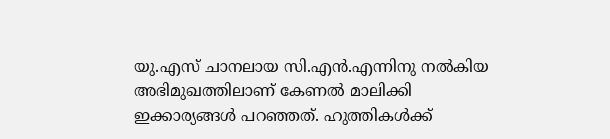യു.എസ് ചാനലായ സി.എന്‍.എന്നിനു നല്‍കിയ അഭിമുഖത്തിലാണ് കേണല്‍ മാലിക്കി ഇക്കാര്യങ്ങള്‍ പറഞ്ഞത്. ഹുത്തികള്‍ക്ക്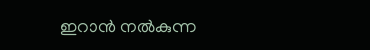ഇറാന്‍ നല്‍കുന്ന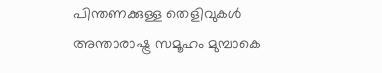പിന്തണക്കുള്ള തെളിവുകള്‍ അന്താരാഷ്ട്ര സമൂഹം മുമ്പാകെ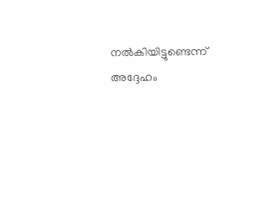നല്‍കിയിട്ടുണ്ടെന്ന് അദ്ദേഹം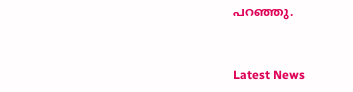പറഞ്ഞു.


Latest News